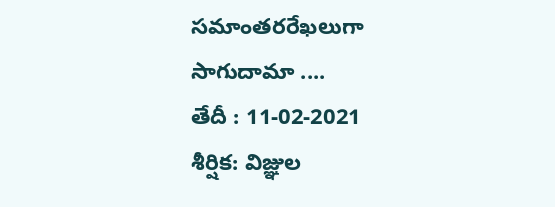సమాంతరరేఖలుగా సాగుదామా ....
తేదీ : 11-02-2021
శీర్షిక: విజ్ఞుల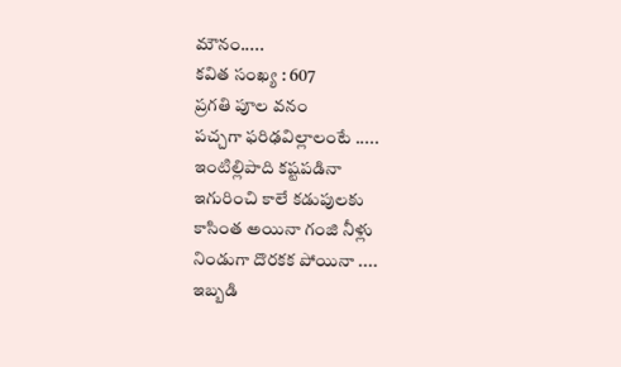మౌనం.....
కవిత సంఖ్య : 607
ప్రగతి పూల వనం
పచ్చగా ఫరిఢవిల్లాలంటే .....
ఇంటిల్లిపాది కష్టపడినా
ఇగురించి కాలే కడుపులకు
కాసింత అయినా గంజి నీళ్లు
నిండుగా దొరకక పోయినా ....
ఇబ్బడి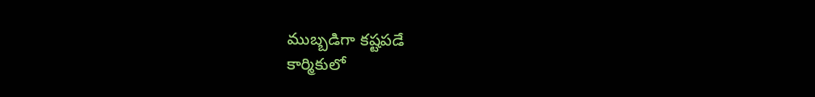ముబ్బడిగా కష్టపడే
కార్మికులో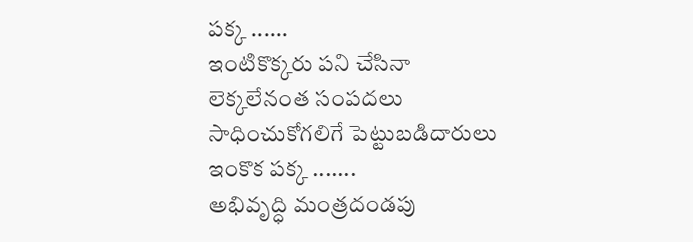పక్క ......
ఇంటికొక్కరు పని చేసినా
లెక్కలేనంత సంపదలు
సాధించుకోగలిగే పెట్టుబడిదారులు
ఇంకొక పక్క .......
అభివృద్ధి మంత్రదండపు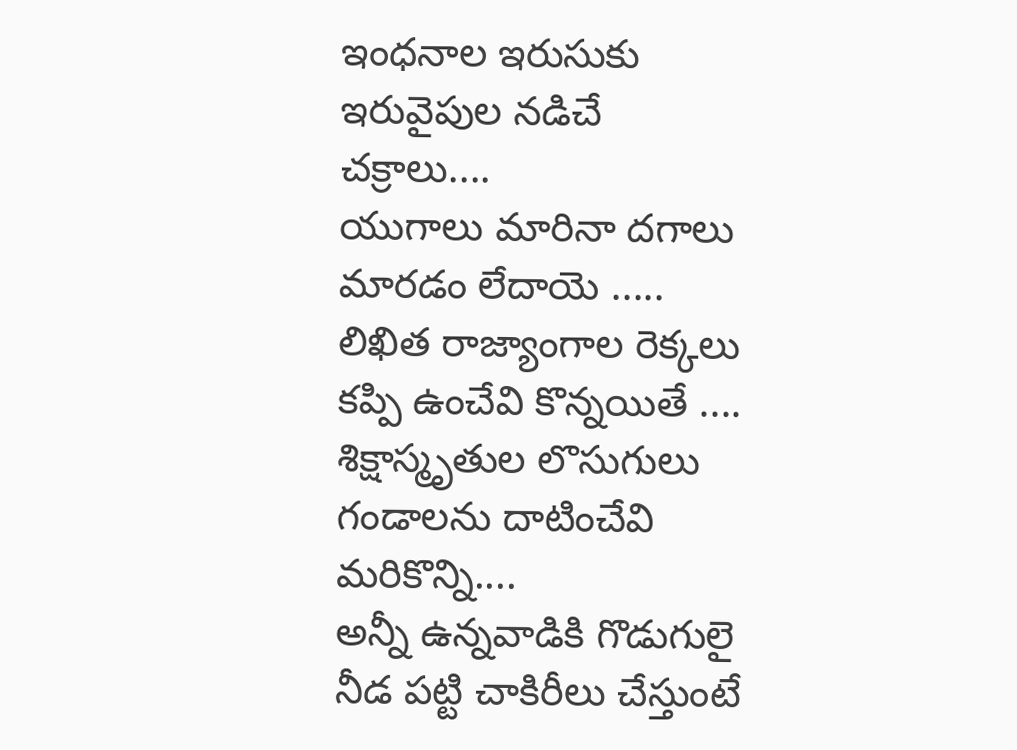ఇంధనాల ఇరుసుకు
ఇరువైపుల నడిచే చక్రాలు....
యుగాలు మారినా దగాలు
మారడం లేదాయె .....
లిఖిత రాజ్యాంగాల రెక్కలు
కప్పి ఉంచేవి కొన్నయితే ....
శిక్షాస్మృతుల లొసుగులు
గండాలను దాటించేవి మరికొన్ని....
అన్నీ ఉన్నవాడికి గొడుగులై
నీడ పట్టి చాకిరీలు చేస్తుంటే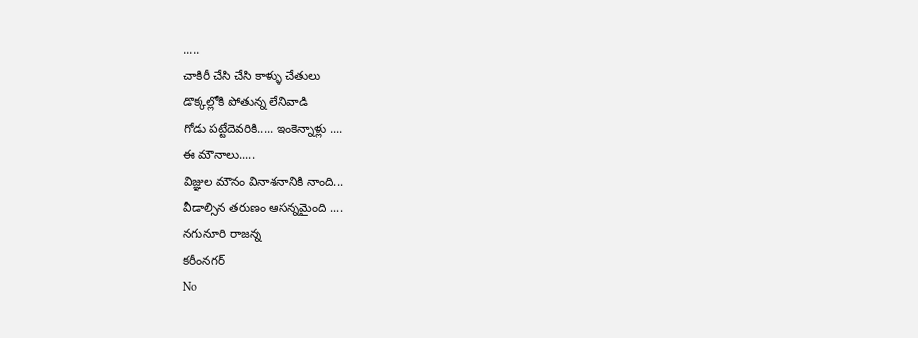.....
చాకిరీ చేసి చేసి కాళ్ళు చేతులు
డొక్కల్లోకి పోతున్న లేనివాడి
గోడు పట్టేదెవరికి..... ఇంకెన్నాళ్లు ....
ఈ మౌనాలు.....
విజ్ఞుల మౌనం వినాశనానికి నాంది...
వీడాల్సిన తరుణం ఆసన్నమైంది ....
నగునూరి రాజన్న
కరీంనగర్
No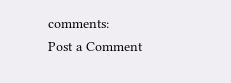comments:
Post a Comment